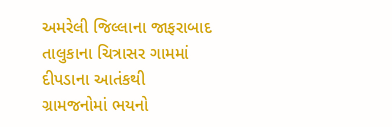અમરેલી જિલ્લાના જાફરાબાદ તાલુકાના ચિત્રાસર ગામમાં દીપડાના આતંકથી ગ્રામજનોમાં ભયનો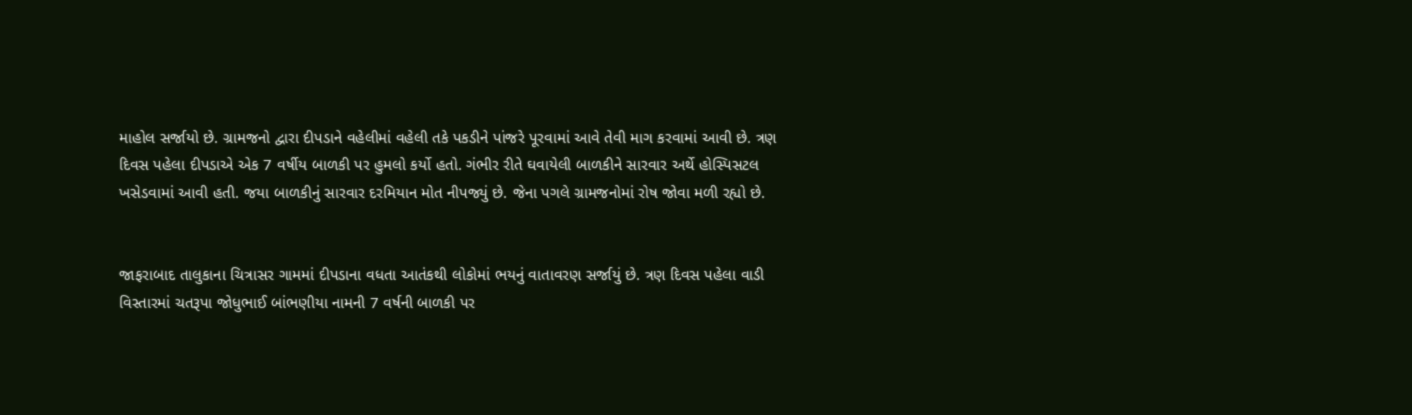માહોલ સર્જાયો છે. ગ્રામજનો દ્વારા દીપડાને વહેલીમાં વહેલી તકે પકડીને પાંજરે પૂરવામાં આવે તેવી માગ કરવામાં આવી છે. ત્રણ દિવસ પહેલા દીપડાએ એક 7 વર્ષીય બાળકી પર હુમલો કર્યો હતો. ગંભીર રીતે ઘવાયેલી બાળકીને સારવાર અર્થે હોસ્પિસટલ ખસેડવામાં આવી હતી. જયા બાળકીનું સારવાર દરમિયાન મોત નીપજ્યું છે. જેના પગલે ગ્રામજનોમાં રોષ જોવા મળી રહ્યો છે.


જાફરાબાદ તાલુકાના ચિત્રાસર ગામમાં દીપડાના વધતા આતંકથી લોકોમાં ભયનું વાતાવરણ સર્જાયું છે. ત્રણ દિવસ પહેલા વાડી વિસ્તારમાં ચતરૂપા જોધુભાઈ બાંભણીયા નામની 7 વર્ષની બાળકી પર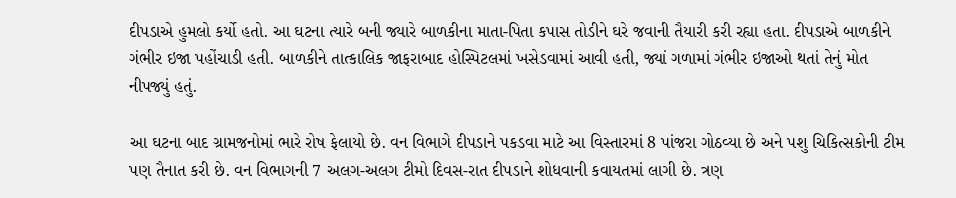દીપડાએ હુમલો કર્યો હતો. આ ઘટના ત્યારે બની જ્યારે બાળકીના માતા-પિતા કપાસ તોડીને ઘરે જવાની તૈયારી કરી રહ્યા હતા. દીપડાએ બાળકીને ગંભીર ઇજા પહોંચાડી હતી. બાળકીને તાત્કાલિક જાફરાબાદ હોસ્પિટલમાં ખસેડવામાં આવી હતી, જ્યાં ગળામાં ગંભીર ઇજાઓ થતાં તેનું મોત નીપજ્યું હતું.

આ ઘટના બાદ ગ્રામજનોમાં ભારે રોષ ફેલાયો છે. વન વિભાગે દીપડાને પકડવા માટે આ વિસ્તારમાં 8 પાંજરા ગોઠવ્યા છે અને પશુ ચિકિત્સકોની ટીમ પણ તૈનાત કરી છે. વન વિભાગની 7 અલગ-અલગ ટીમો દિવસ-રાત દીપડાને શોધવાની કવાયતમાં લાગી છે. ત્રણ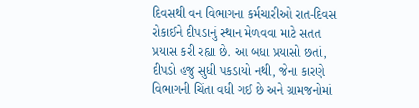દિવસથી વન વિભાગના કર્મચારીઓ રાત-દિવસ રોકાઈને દીપડાનું સ્થાન મેળવવા માટે સતત પ્રયાસ કરી રહ્યા છે. આ બધા પ્રયાસો છતાં, દીપડો હજુ સુધી પકડાયો નથી, જેના કારણે વિભાગની ચિંતા વધી ગઈ છે અને ગ્રામજનોમાં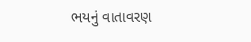ભયનું વાતાવરણ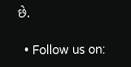છે.

  • Follow us on: